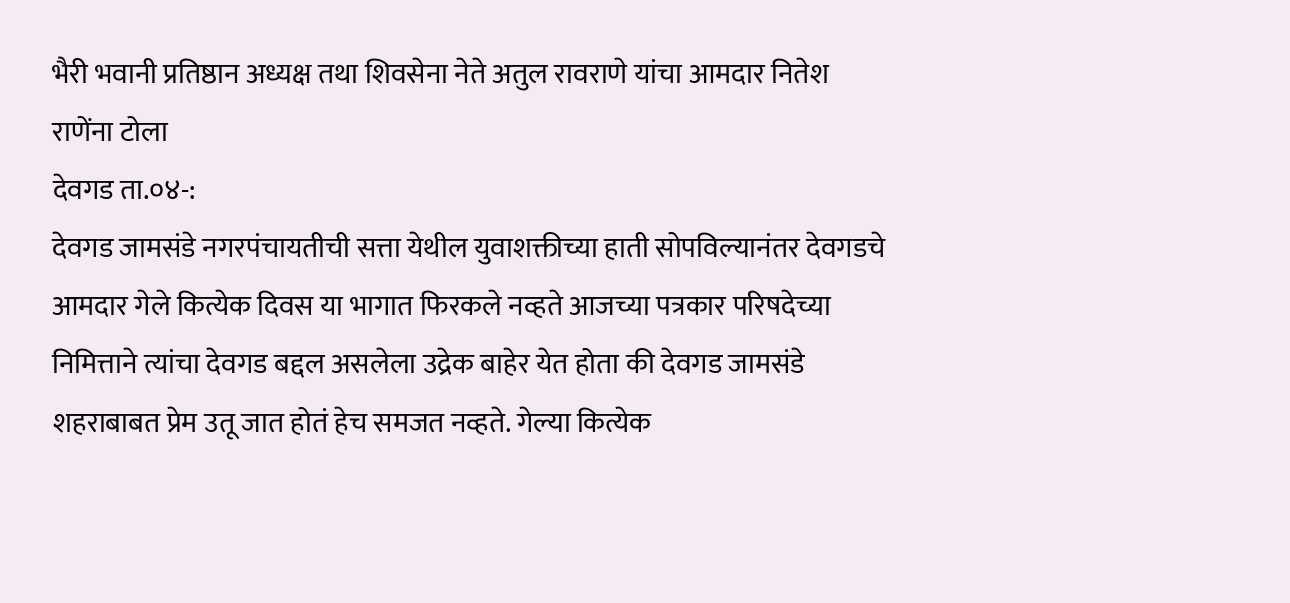भैरी भवानी प्रतिष्ठान अध्यक्ष तथा शिवसेना नेते अतुल रावराणे यांचा आमदार नितेश राणेंना टोला
देवगड ता.०४-:
देवगड जामसंडे नगरपंचायतीची सत्ता येथील युवाशक्तीच्या हाती सोपविल्यानंतर देवगडचे आमदार गेले कित्येक दिवस या भागात फिरकले नव्हते आजच्या पत्रकार परिषदेच्या निमित्ताने त्यांचा देवगड बद्दल असलेला उद्रेक बाहेर येत होता की देवगड जामसंडे शहराबाबत प्रेम उतू जात होतं हेच समजत नव्हते. गेल्या कित्येक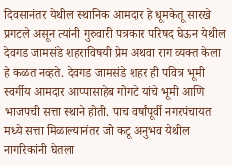दिवसानंतर येथील स्थानिक आमदार हे धूमकेतू सारखे प्रगटले असून त्यांनी गुरुवारी पत्रकार परिषद घेऊन येथील देवगड जामसंडे शहराविषयी प्रेम अथवा राग व्यक्त केला हे कळत नव्हते. देवगड जामसंडे शहर ही पवित्र भूमी स्वर्गीय आमदार आप्पासाहेब गोगटे यांचे भूमी आणि भाजपची सत्ता स्थाने होती. पाच वर्षांपूर्वी नगरपंचायत मध्ये सत्ता मिळाल्यानंतर जो कटू अनुभव येथील नागरिकांनी घेतला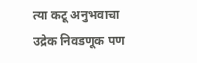त्या कटू अनुभवाचा उद्रेक निवडणूक पण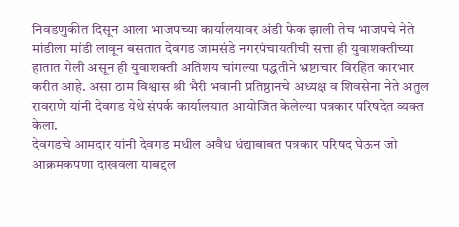निवडणुकीत दिसून आला भाजपच्या कार्यालयावर अंडी फेक झाली तेच भाजपचे नेते मांडीला मांडी लावून बसतात देवगड जामसंडे नगरपंचायतीची सत्ता ही युवाशक्तीच्या हातात गेली असून ही युवाशक्ती अतिशय चांगल्या पद्धतीने भ्रष्टाचार विरहित कारभार करीत आहे. असा ठाम विश्वास श्री भैरी भवानी प्रतिष्ठानचे अध्यक्ष व शिवसेना नेते अतुल रावराणे यांनी देवगड येथे संपर्क कार्यालयात आयोजित केलेल्या पत्रकार परिषदेत व्यक्त केला.
देवगडचे आमदार यांनी देवगड मधील अवैध धंद्याबाबत पत्रकार परिषद घेऊन जो आक्रमकपणा दाखवला याबद्दल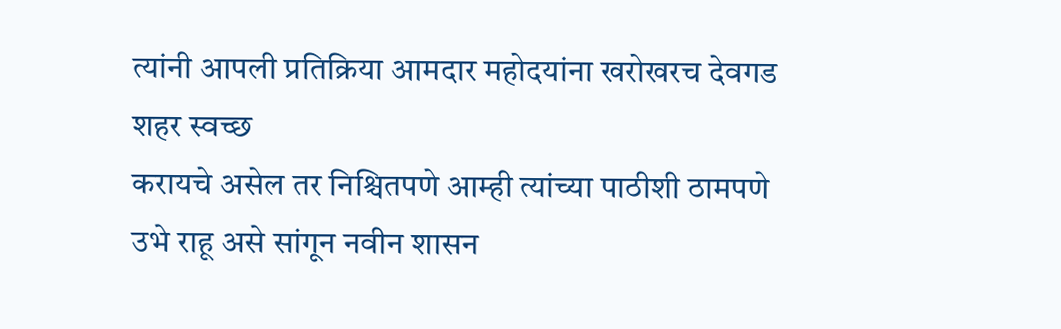त्यांनी आपली प्रतिक्रिया आमदार महोदयांना खरोखरच देवगड शहर स्वच्छ
करायचे असेल तर निश्चितपणे आम्ही त्यांच्या पाठीशी ठामपणे उभे राहू असे सांगून नवीन शासन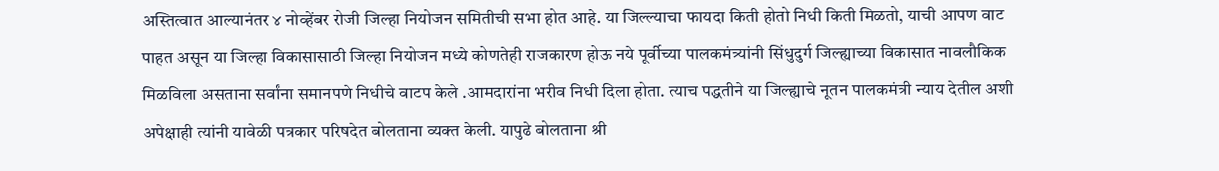अस्तित्वात आल्यानंतर ४ नोव्हेंबर रोजी जिल्हा नियोजन समितीची सभा होत आहे. या जिल्ल्याचा फायदा किती होतो निधी किती मिळतो, याची आपण वाट पाहत असून या जिल्हा विकासासाठी जिल्हा नियोजन मध्ये कोणतेही राजकारण होऊ नये पूर्वीच्या पालकमंत्र्यांनी सिंधुदुर्ग जिल्ह्याच्या विकासात नावलौकिक मिळविला असताना सर्वांना समानपणे निधीचे वाटप केले .आमदारांना भरीव निधी दिला होता. त्याच पद्धतीने या जिल्ह्याचे नूतन पालकमंत्री न्याय देतील अशी अपेक्षाही त्यांनी यावेळी पत्रकार परिषदेत बोलताना व्यक्त केली. यापुढे बोलताना श्री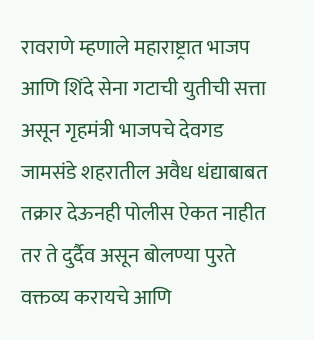रावराणे म्हणाले महाराष्ट्रात भाजप आणि शिंदे सेना गटाची युतीची सत्ता असून गृहमंत्री भाजपचे देवगड जामसंडे शहरातील अवैध धंद्याबाबत तक्रार देऊनही पोलीस ऐकत नाहीत तर ते दुर्दैव असून बोलण्या पुरते वक्तव्य करायचे आणि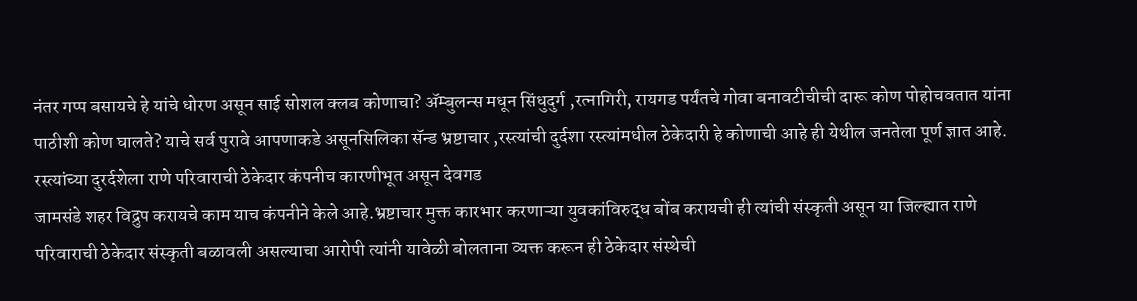नंतर गप्प बसायचे हे यांचे धोरण असून साई सोशल क्लब कोणाचा? ॲम्बुलन्स मधून सिंधुदुर्ग ,रत्नागिरी, रायगड पर्यंतचे गोवा बनावटीचीची दारू कोण पोहोचवतात यांना पाठीशी कोण घालते? याचे सर्व पुरावे आपणाकडे असूनसिलिका सॅन्ड भ्रष्टाचार ,रस्त्यांची दुर्दशा रस्त्यांमधील ठेकेदारी हे कोणाची आहे ही येथील जनतेला पूर्ण ज्ञात आहे. रस्त्यांच्या दुरर्दशेला राणे परिवाराची ठेकेदार कंपनीच कारणीभूत असून देवगड
जामसंडे शहर विद्रुप करायचे काम याच कंपनीने केले आहे.भ्रष्टाचार मुक्त कारभार करणाऱ्या युवकांविरुद्ध बोंब करायची ही त्यांची संस्कृती असून या जिल्ह्यात राणे परिवाराची ठेकेदार संस्कृती बळावली असल्याचा आरोपी त्यांनी यावेळी बोलताना व्यक्त करून ही ठेकेदार संस्थेची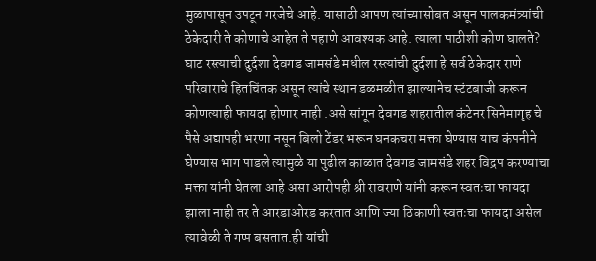मुळापासून उपटून गरजेचे आहे. यासाठी आपण त्यांच्यासोबत असून पालकमंत्र्यांची ठेकेदारी ते कोणाचे आहेत ते पहाणे आवश्यक आहे. त्याला पाठीशी कोण घालते? घाट रस्त्याची दुर्दशा देवगड जामसंडे मधील रस्त्यांची दुर्दशा हे सर्व ठेकेदार राणे परिवाराचे हितचिंतक असून त्यांचे स्थान डळमळीत झाल्यानेच स्टंटबाजी करून कोणत्याही फायदा होणार नाही .असे सांगून देवगड शहरातील कंटेनर सिनेमागृह चे पैसे अद्यापही भरणा नसून बिलो टेंडर भरून घनकचरा मक्ता घेण्यास याच कंपनीने घेण्यास भाग पाडले त्यामुळे या पुढील काळात देवगड जामसंडे शहर विद्रप करण्याचा मक्ता यांनी घेतला आहे असा आरोपही श्री रावराणे यांनी करून स्वतःचा फायदा झाला नाही तर ते आरडाओरड करतात आणि ज्या ठिकाणी स्वतःचा फायदा असेल त्यावेळी ते गप्प बसतात.ही यांची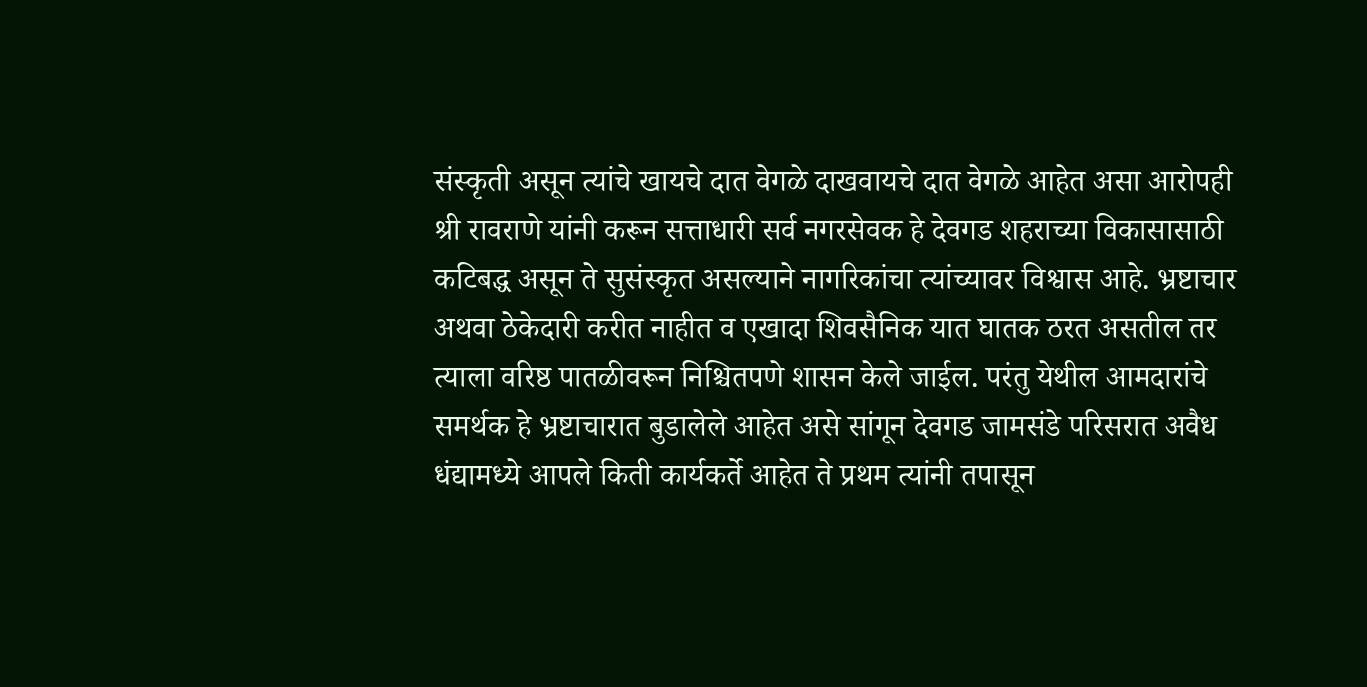संस्कृती असून त्यांचे खायचे दात वेगळे दाखवायचे दात वेगळे आहेत असा आरोपही श्री रावराणे यांनी करून सत्ताधारी सर्व नगरसेवक हे देवगड शहराच्या विकासासाठी कटिबद्ध असून ते सुसंस्कृत असल्याने नागरिकांचा त्यांच्यावर विश्वास आहे. भ्रष्टाचार अथवा ठेकेदारी करीत नाहीत व एखादा शिवसैनिक यात घातक ठरत असतील तर त्याला वरिष्ठ पातळीवरून निश्चितपणे शासन केले जाईल. परंतु येथील आमदारांचे समर्थक हे भ्रष्टाचारात बुडालेले आहेत असे सांगून देवगड जामसंडे परिसरात अवैध धंद्यामध्ये आपले किती कार्यकर्ते आहेत ते प्रथम त्यांनी तपासून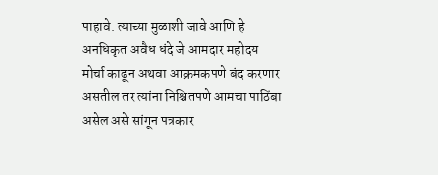पाहावे. त्याच्या मुळाशी जावे आणि हे अनधिकृत अवैध धंदे जे आमदार महोदय मोर्चा काढून अथवा आक्रमकपणे बंद करणार असतील तर त्यांना निश्चितपणे आमचा पाठिंबा असेल असे सांगून पत्रकार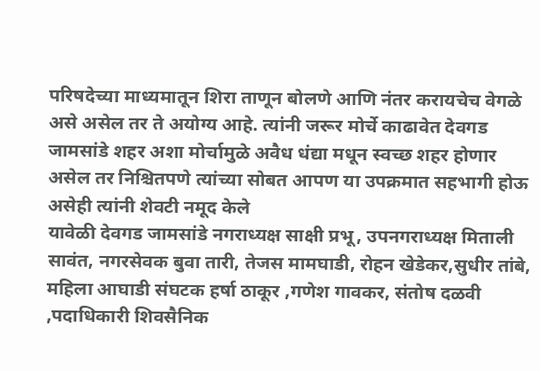परिषदेच्या माध्यमातून शिरा ताणून बोलणे आणि नंतर करायचेच वेगळे असे असेल तर ते अयोग्य आहे. त्यांनी जरूर मोर्चे काढावेत देवगड जामसांडे शहर अशा मोर्चामुळे अवैध धंद्या मधून स्वच्छ शहर होणार असेल तर निश्चितपणे त्यांच्या सोबत आपण या उपक्रमात सहभागी होऊ असेही त्यांनी शेवटी नमूद केले
यावेळी देवगड जामसांडे नगराध्यक्ष साक्षी प्रभू, उपनगराध्यक्ष मिताली सावंत, नगरसेवक बुवा तारी, तेजस मामघाडी, रोहन खेडेकर,सुधीर तांबे, महिला आघाडी संघटक हर्षा ठाकूर ,गणेश गावकर, संतोष दळवी ,पदाधिकारी शिवसैनिक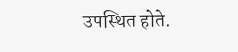उपस्थित होते.